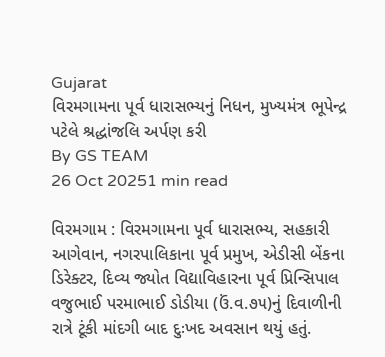Gujarat
વિરમગામના પૂર્વ ધારાસભ્યનું નિધન, મુખ્યમંત્ર ભૂપેન્દ્ર પટેલે શ્રદ્ધાંજલિ અર્પણ કરી
By GS TEAM
26 Oct 20251 min read

વિરમગામ : વિરમગામના પૂર્વ ધારાસભ્ય, સહકારી આગેવાન, નગરપાલિકાના પૂર્વ પ્રમુખ, એડીસી બેંકના ડિરેક્ટર, દિવ્ય જ્યોત વિદ્યાવિહારના પૂર્વ પ્રિન્સિપાલ વજુભાઈ પરમાભાઈ ડોડીયા (ઉં.વ.૭૫)નું દિવાળીની રાત્રે ટૂંકી માંદગી બાદ દુઃખદ અવસાન થયું હતું.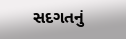સદગતનું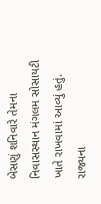બેસણું શનિવારે તેમના નિવાસસ્થાન મંગલમ સોસાયટી ખાતે રાખવામાં આવ્યું હતું. રાજ્યના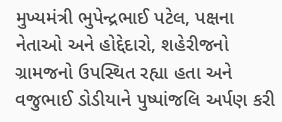મુખ્યમંત્રી ભુપેન્દ્રભાઈ પટેલ, પક્ષના નેતાઓ અને હોદ્દેદારો, શહેરીજનો ગ્રામજનો ઉપસ્થિત રહ્યા હતા અને વજુભાઈ ડોડીયાને પુષ્પાંજલિ અર્પણ કરી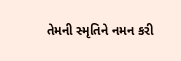તેમની સ્મૃતિને નમન કરી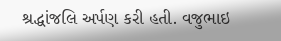શ્રદ્ધાંજલિ અર્પણ કરી હતી. વજુભાઇ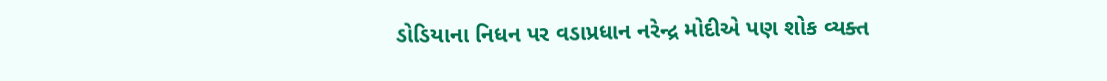ડોડિયાના નિધન પર વડાપ્રધાન નરેન્દ્ર મોદીએ પણ શોક વ્યક્ત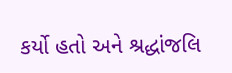કર્યો હતો અને શ્રદ્ધાંજલિ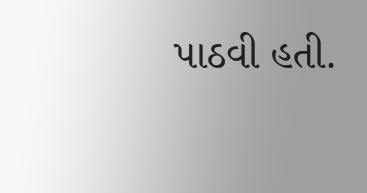પાઠવી હતી.